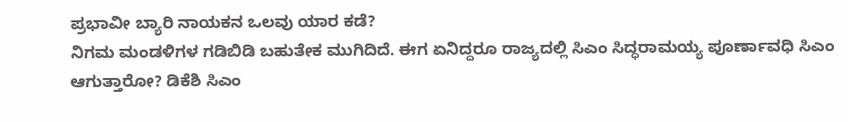ಪ್ರಭಾವೀ ಬ್ಯಾರಿ ನಾಯಕನ ಒಲವು ಯಾರ ಕಡೆ?
ನಿಗಮ ಮಂಡಳಿಗಳ ಗಡಿಬಿಡಿ ಬಹುತೇಕ ಮುಗಿದಿದೆ. ಈಗ ಏನಿದ್ದರೂ ರಾಜ್ಯದಲ್ಲಿ ಸಿಎಂ ಸಿದ್ಧರಾಮಯ್ಯ ಪೂರ್ಣಾವಧಿ ಸಿಎಂ ಆಗುತ್ತಾರೋ? ಡಿಕೆಶಿ ಸಿಎಂ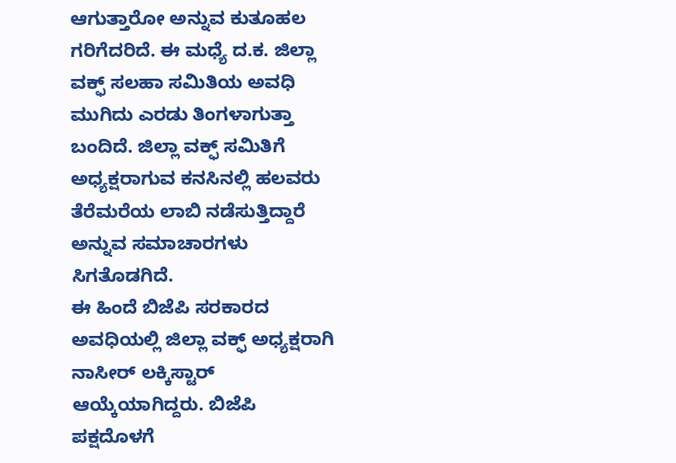ಆಗುತ್ತಾರೋ ಅನ್ನುವ ಕುತೂಹಲ ಗರಿಗೆದರಿದೆ. ಈ ಮಧ್ಯೆ ದ.ಕ. ಜಿಲ್ಲಾ ವಕ್ಫ್ ಸಲಹಾ ಸಮಿತಿಯ ಅವಧಿ ಮುಗಿದು ಎರಡು ತಿಂಗಳಾಗುತ್ತಾ ಬಂದಿದೆ. ಜಿಲ್ಲಾ ವಕ್ಫ್ ಸಮಿತಿಗೆ ಅಧ್ಯಕ್ಷರಾಗುವ ಕನಸಿನಲ್ಲಿ ಹಲವರು ತೆರೆಮರೆಯ ಲಾಬಿ ನಡೆಸುತ್ತಿದ್ದಾರೆ ಅನ್ನುವ ಸಮಾಚಾರಗಳು ಸಿಗತೊಡಗಿದೆ.
ಈ ಹಿಂದೆ ಬಿಜೆಪಿ ಸರಕಾರದ ಅವಧಿಯಲ್ಲಿ ಜಿಲ್ಲಾ ವಕ್ಫ್ ಅಧ್ಯಕ್ಷರಾಗಿ ನಾಸೀರ್ ಲಕ್ಕಿಸ್ಟಾರ್ ಆಯ್ಕೆಯಾಗಿದ್ದರು. ಬಿಜೆಪಿ ಪಕ್ಷದೊಳಗೆ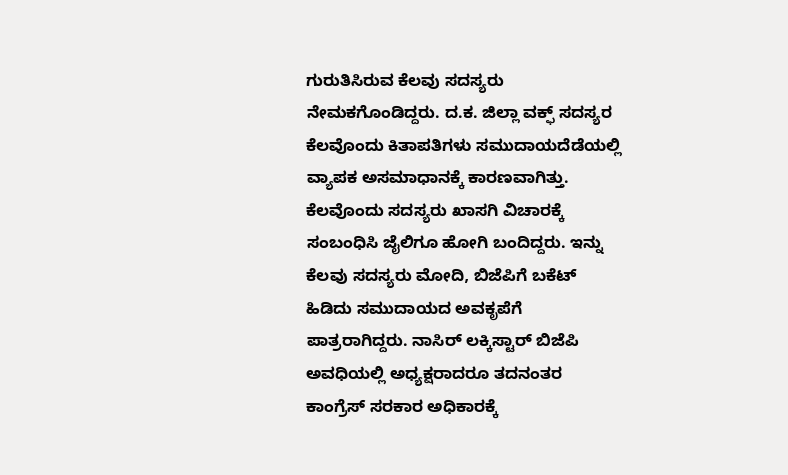ಗುರುತಿಸಿರುವ ಕೆಲವು ಸದಸ್ಯರು ನೇಮಕಗೊಂಡಿದ್ದರು. ದ.ಕ. ಜಿಲ್ಲಾ ವಕ್ಫ್ ಸದಸ್ಯರ ಕೆಲವೊಂದು ಕಿತಾಪತಿಗಳು ಸಮುದಾಯದೆಡೆಯಲ್ಲಿ ವ್ಯಾಪಕ ಅಸಮಾಧಾನಕ್ಕೆ ಕಾರಣವಾಗಿತ್ತು. ಕೆಲವೊಂದು ಸದಸ್ಯರು ಖಾಸಗಿ ವಿಚಾರಕ್ಕೆ ಸಂಬಂಧಿಸಿ ಜೈಲಿಗೂ ಹೋಗಿ ಬಂದಿದ್ದರು. ಇನ್ನು ಕೆಲವು ಸದಸ್ಯರು ಮೋದಿ, ಬಿಜೆಪಿಗೆ ಬಕೆಟ್ ಹಿಡಿದು ಸಮುದಾಯದ ಅವಕೃಪೆಗೆ ಪಾತ್ರರಾಗಿದ್ದರು. ನಾಸಿರ್ ಲಕ್ಕಿಸ್ಟಾರ್ ಬಿಜೆಪಿ ಅವಧಿಯಲ್ಲಿ ಅಧ್ಯಕ್ಷರಾದರೂ ತದನಂತರ ಕಾಂಗ್ರೆಸ್ ಸರಕಾರ ಅಧಿಕಾರಕ್ಕೆ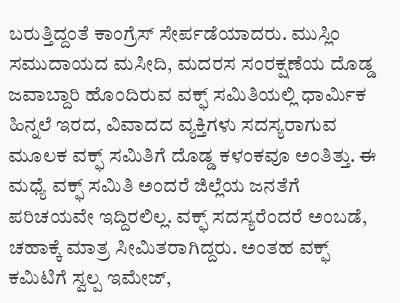ಬರುತ್ತಿದ್ದಂತೆ ಕಾಂಗ್ರೆಸ್ ಸೇರ್ಪಡೆಯಾದರು. ಮುಸ್ಲಿಂ ಸಮುದಾಯದ ಮಸೀದಿ, ಮದರಸ ಸಂರಕ್ಷಣೆಯ ದೊಡ್ಡ ಜವಾಬ್ದಾರಿ ಹೊಂದಿರುವ ವಕ್ಫ್ ಸಮಿತಿಯಲ್ಲಿ ಧಾರ್ಮಿಕ ಹಿನ್ನಲೆ ಇರದ, ವಿವಾದದ ವ್ಯಕ್ತಿಗಳು ಸದಸ್ಯರಾಗುವ ಮೂಲಕ ವಕ್ಫ್ ಸಮಿತಿಗೆ ದೊಡ್ಡ ಕಳಂಕವೂ ಅಂತಿತ್ತು. ಈ ಮಧ್ಯೆ ವಕ್ಫ್ ಸಮಿತಿ ಅಂದರೆ ಜಿಲ್ಲೆಯ ಜನತೆಗೆ ಪರಿಚಯವೇ ಇದ್ದಿರಲಿಲ್ಲ. ವಕ್ಫ್ ಸದಸ್ಯರೆಂದರೆ ಅಂಬಡೆ, ಚಹಾಕ್ಕೆ ಮಾತ್ರ ಸೀಮಿತರಾಗಿದ್ದರು. ಅಂತಹ ವಕ್ಫ್ ಕಮಿಟಿಗೆ ಸ್ವಲ್ಪ ಇಮೇಜ್,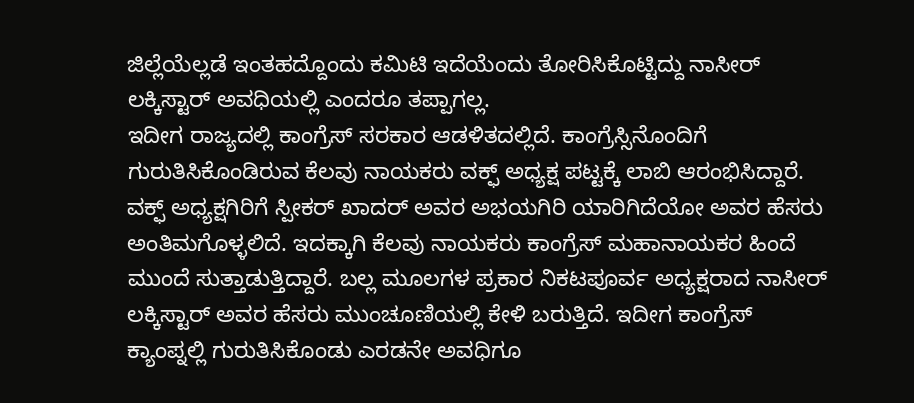ಜಿಲ್ಲೆಯೆಲ್ಲಡೆ ಇಂತಹದ್ದೊಂದು ಕಮಿಟಿ ಇದೆಯೆಂದು ತೋರಿಸಿಕೊಟ್ಟಿದ್ದು ನಾಸೀರ್ ಲಕ್ಕಿಸ್ಟಾರ್ ಅವಧಿಯಲ್ಲಿ ಎಂದರೂ ತಪ್ಪಾಗಲ್ಲ.
ಇದೀಗ ರಾಜ್ಯದಲ್ಲಿ ಕಾಂಗ್ರೆಸ್ ಸರಕಾರ ಆಡಳಿತದಲ್ಲಿದೆ. ಕಾಂಗ್ರೆಸ್ಸಿನೊಂದಿಗೆ ಗುರುತಿಸಿಕೊಂಡಿರುವ ಕೆಲವು ನಾಯಕರು ವಕ್ಫ್ ಅಧ್ಯಕ್ಷ ಪಟ್ಟಕ್ಕೆ ಲಾಬಿ ಆರಂಭಿಸಿದ್ದಾರೆ. ವಕ್ಫ್ ಅಧ್ಯಕ್ಷಗಿರಿಗೆ ಸ್ಪೀಕರ್ ಖಾದರ್ ಅವರ ಅಭಯಗಿರಿ ಯಾರಿಗಿದೆಯೋ ಅವರ ಹೆಸರು ಅಂತಿಮಗೊಳ್ಳಲಿದೆ. ಇದಕ್ಕಾಗಿ ಕೆಲವು ನಾಯಕರು ಕಾಂಗ್ರೆಸ್ ಮಹಾನಾಯಕರ ಹಿಂದೆ ಮುಂದೆ ಸುತ್ತಾಡುತ್ತಿದ್ದಾರೆ. ಬಲ್ಲ ಮೂಲಗಳ ಪ್ರಕಾರ ನಿಕಟಪೂರ್ವ ಅಧ್ಯಕ್ಷರಾದ ನಾಸೀರ್ ಲಕ್ಕಿಸ್ಟಾರ್ ಅವರ ಹೆಸರು ಮುಂಚೂಣಿಯಲ್ಲಿ ಕೇಳಿ ಬರುತ್ತಿದೆ. ಇದೀಗ ಕಾಂಗ್ರೆಸ್ ಕ್ಯಾಂಪ್ನಲ್ಲಿ ಗುರುತಿಸಿಕೊಂಡು ಎರಡನೇ ಅವಧಿಗೂ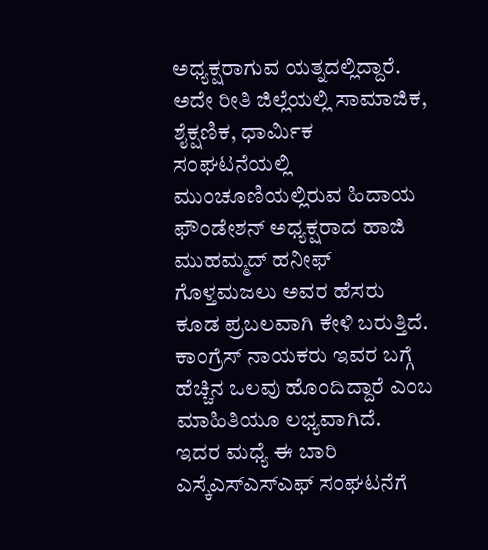ಅಧ್ಯಕ್ಷರಾಗುವ ಯತ್ನದಲ್ಲಿದ್ದಾರೆ. ಅದೇ ರೀತಿ ಜಿಲ್ಲೆಯಲ್ಲಿ ಸಾಮಾಜಿಕ, ಶೈಕ್ಷಣಿಕ, ಧಾರ್ಮಿಕ ಸಂಘಟನೆಯಲ್ಲಿ ಮುಂಚೂಣಿಯಲ್ಲಿರುವ ಹಿದಾಯ ಫೌಂಡೇಶನ್ ಅಧ್ಯಕ್ಷರಾದ ಹಾಜಿ ಮುಹಮ್ಮದ್ ಹನೀಫ್ ಗೊಳ್ತಮಜಲು ಅವರ ಹೆಸರು ಕೂಡ ಪ್ರಬಲವಾಗಿ ಕೇಳಿ ಬರುತ್ತಿದೆ. ಕಾಂಗ್ರೆಸ್ ನಾಯಕರು ಇವರ ಬಗ್ಗೆ ಹೆಚ್ಚಿನ ಒಲವು ಹೊಂದಿದ್ದಾರೆ ಎಂಬ ಮಾಹಿತಿಯೂ ಲಭ್ಯವಾಗಿದೆ.
ಇದರ ಮಧ್ಯೆ ಈ ಬಾರಿ ಎಸ್ಕೆಎಸ್ಎಸ್ಎಫ್ ಸಂಘಟನೆಗೆ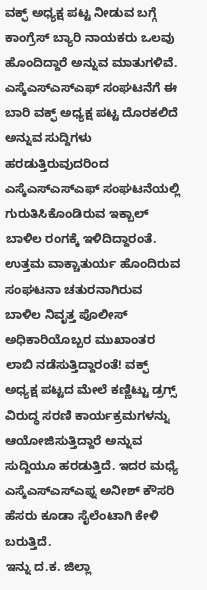ವಕ್ಫ್ ಅಧ್ಯಕ್ಷ ಪಟ್ಟ ನೀಡುವ ಬಗ್ಗೆ ಕಾಂಗ್ರೆಸ್ ಬ್ಯಾರಿ ನಾಯಕರು ಒಲವು ಹೊಂದಿದ್ದಾರೆ ಅನ್ನುವ ಮಾತುಗಳಿವೆ.
ಎಸ್ಕೆಎಸ್ಎಸ್ಎಫ್ ಸಂಘಟನೆಗೆ ಈ ಬಾರಿ ವಕ್ಫ್ ಅಧ್ಯಕ್ಷ ಪಟ್ಟ ದೊರಕಲಿದೆ ಅನ್ನುವ ಸುದ್ದಿಗಳು ಹರಡುತ್ತಿರುವುದರಿಂದ ಎಸ್ಕೆಎಸ್ಎಸ್ಎಫ್ ಸಂಘಟನೆಯಲ್ಲಿ ಗುರುತಿಸಿಕೊಂಡಿರುವ ಇಕ್ಬಾಲ್ ಬಾಳಿಲ ರಂಗಕ್ಕೆ ಇಳಿದಿದ್ದಾರಂತೆ. ಉತ್ತಮ ವಾಕ್ಚಾತುರ್ಯ ಹೊಂದಿರುವ ಸಂಘಟನಾ ಚತುರನಾಗಿರುವ ಬಾಳಿಲ ನಿವೃತ್ತ ಪೊಲೀಸ್ ಅಧಿಕಾರಿಯೊಬ್ಬರ ಮುಖಾಂತರ ಲಾಬಿ ನಡೆಸುತ್ತಿದ್ದಾರಂತೆ! ವಕ್ಫ್ ಅಧ್ಯಕ್ಷ ಪಟ್ಟದ ಮೇಲೆ ಕಣ್ಣಿಟ್ಟು ಡ್ರಗ್ಸ್ ವಿರುದ್ಧ ಸರಣಿ ಕಾರ್ಯಕ್ರಮಗಳನ್ನು ಆಯೋಜಿಸುತ್ತಿದ್ದಾರೆ ಅನ್ನುವ ಸುದ್ದಿಯೂ ಹರಡುತ್ತಿದೆ. ಇದರ ಮಧ್ಯೆ ಎಸ್ಕೆಎಸ್ಎಸ್ಎಫ್ನ ಅನೀಶ್ ಕೌಸರಿ ಹೆಸರು ಕೂಡಾ ಸೈಲೆಂಟಾಗಿ ಕೇಳಿ ಬರುತ್ತಿದೆ.
ಇನ್ನು ದ.ಕ. ಜಿಲ್ಲಾ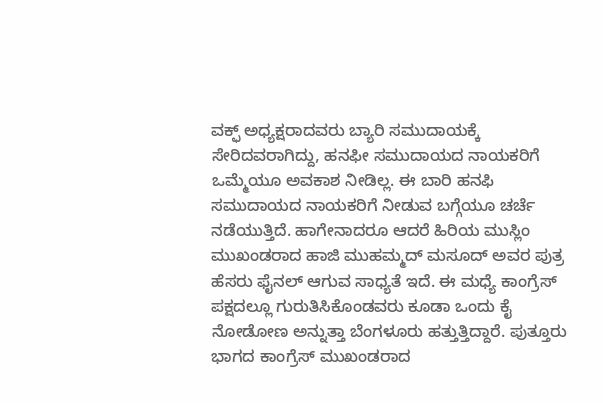ವಕ್ಫ್ ಅಧ್ಯಕ್ಷರಾದವರು ಬ್ಯಾರಿ ಸಮುದಾಯಕ್ಕೆ ಸೇರಿದವರಾಗಿದ್ದು, ಹನಫೀ ಸಮುದಾಯದ ನಾಯಕರಿಗೆ ಒಮ್ಮೆಯೂ ಅವಕಾಶ ನೀಡಿಲ್ಲ. ಈ ಬಾರಿ ಹನಫಿ ಸಮುದಾಯದ ನಾಯಕರಿಗೆ ನೀಡುವ ಬಗ್ಗೆಯೂ ಚರ್ಚೆ ನಡೆಯುತ್ತಿದೆ. ಹಾಗೇನಾದರೂ ಆದರೆ ಹಿರಿಯ ಮುಸ್ಲಿಂ ಮುಖಂಡರಾದ ಹಾಜಿ ಮುಹಮ್ಮದ್ ಮಸೂದ್ ಅವರ ಪುತ್ರ ಹೆಸರು ಫೈನಲ್ ಆಗುವ ಸಾಧ್ಯತೆ ಇದೆ. ಈ ಮಧ್ಯೆ ಕಾಂಗ್ರೆಸ್ ಪಕ್ಷದಲ್ಲೂ ಗುರುತಿಸಿಕೊಂಡವರು ಕೂಡಾ ಒಂದು ಕೈ ನೋಡೋಣ ಅನ್ನುತ್ತಾ ಬೆಂಗಳೂರು ಹತ್ತುತ್ತಿದ್ದಾರೆ. ಪುತ್ತೂರು ಭಾಗದ ಕಾಂಗ್ರೆಸ್ ಮುಖಂಡರಾದ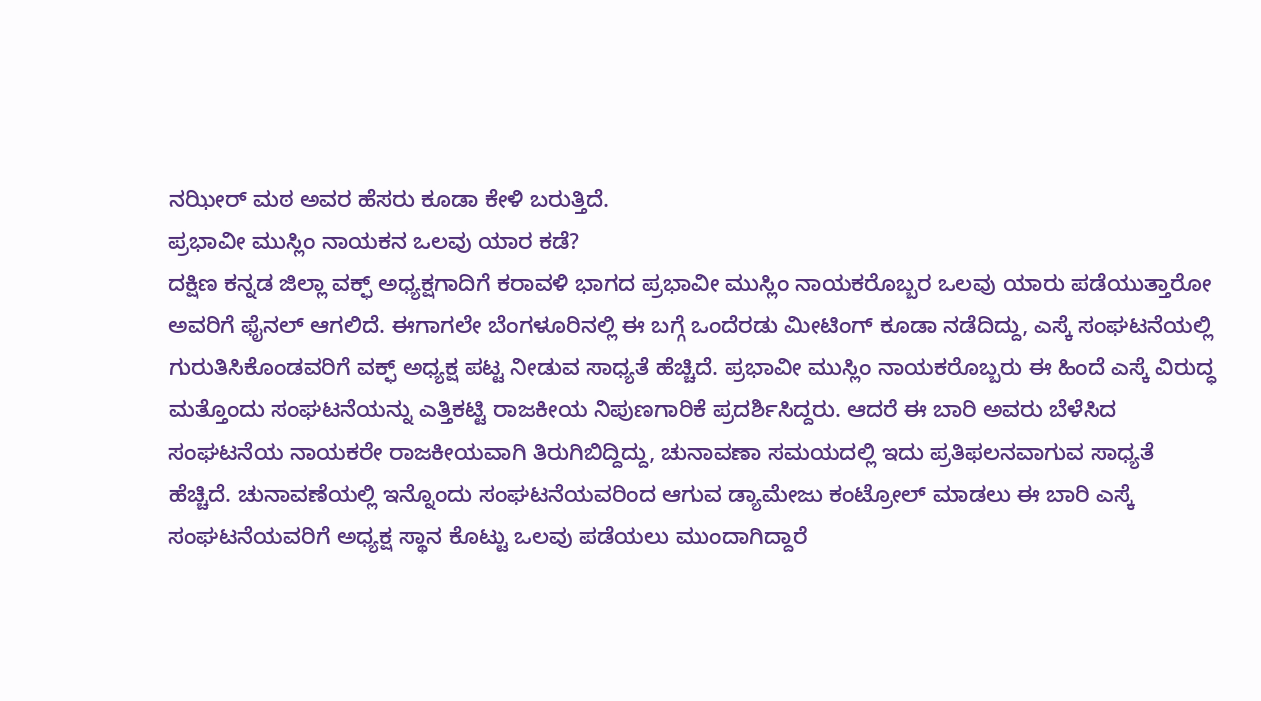ನಝೀರ್ ಮಠ ಅವರ ಹೆಸರು ಕೂಡಾ ಕೇಳಿ ಬರುತ್ತಿದೆ.
ಪ್ರಭಾವೀ ಮುಸ್ಲಿಂ ನಾಯಕನ ಒಲವು ಯಾರ ಕಡೆ?
ದಕ್ಷಿಣ ಕನ್ನಡ ಜಿಲ್ಲಾ ವಕ್ಫ್ ಅಧ್ಯಕ್ಷಗಾದಿಗೆ ಕರಾವಳಿ ಭಾಗದ ಪ್ರಭಾವೀ ಮುಸ್ಲಿಂ ನಾಯಕರೊಬ್ಬರ ಒಲವು ಯಾರು ಪಡೆಯುತ್ತಾರೋ ಅವರಿಗೆ ಫೈನಲ್ ಆಗಲಿದೆ. ಈಗಾಗಲೇ ಬೆಂಗಳೂರಿನಲ್ಲಿ ಈ ಬಗ್ಗೆ ಒಂದೆರಡು ಮೀಟಿಂಗ್ ಕೂಡಾ ನಡೆದಿದ್ದು, ಎಸ್ಕೆ ಸಂಘಟನೆಯಲ್ಲಿ ಗುರುತಿಸಿಕೊಂಡವರಿಗೆ ವಕ್ಫ್ ಅಧ್ಯಕ್ಷ ಪಟ್ಟ ನೀಡುವ ಸಾಧ್ಯತೆ ಹೆಚ್ಚಿದೆ. ಪ್ರಭಾವೀ ಮುಸ್ಲಿಂ ನಾಯಕರೊಬ್ಬರು ಈ ಹಿಂದೆ ಎಸ್ಕೆ ವಿರುದ್ಧ ಮತ್ತೊಂದು ಸಂಘಟನೆಯನ್ನು ಎತ್ತಿಕಟ್ಟಿ ರಾಜಕೀಯ ನಿಪುಣಗಾರಿಕೆ ಪ್ರದರ್ಶಿಸಿದ್ದರು. ಆದರೆ ಈ ಬಾರಿ ಅವರು ಬೆಳೆಸಿದ ಸಂಘಟನೆಯ ನಾಯಕರೇ ರಾಜಕೀಯವಾಗಿ ತಿರುಗಿಬಿದ್ದಿದ್ದು, ಚುನಾವಣಾ ಸಮಯದಲ್ಲಿ ಇದು ಪ್ರತಿಫಲನವಾಗುವ ಸಾಧ್ಯತೆ ಹೆಚ್ಚಿದೆ. ಚುನಾವಣೆಯಲ್ಲಿ ಇನ್ನೊಂದು ಸಂಘಟನೆಯವರಿಂದ ಆಗುವ ಡ್ಯಾಮೇಜು ಕಂಟ್ರೋಲ್ ಮಾಡಲು ಈ ಬಾರಿ ಎಸ್ಕೆ ಸಂಘಟನೆಯವರಿಗೆ ಅಧ್ಯಕ್ಷ ಸ್ಥಾನ ಕೊಟ್ಟು ಒಲವು ಪಡೆಯಲು ಮುಂದಾಗಿದ್ದಾರೆ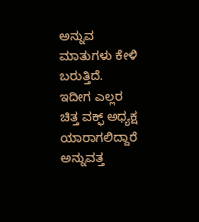ಅನ್ನುವ ಮಾತುಗಳು ಕೇಳಿ ಬರುತ್ತಿದೆ. ಇದೀಗ ಎಲ್ಲರ ಚಿತ್ತ ವಕ್ಫ್ ಅಧ್ಯಕ್ಷ ಯಾರಾಗಲಿದ್ದಾರೆ ಅನ್ನುವತ್ತ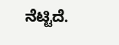ನೆಟ್ಟಿದೆ.